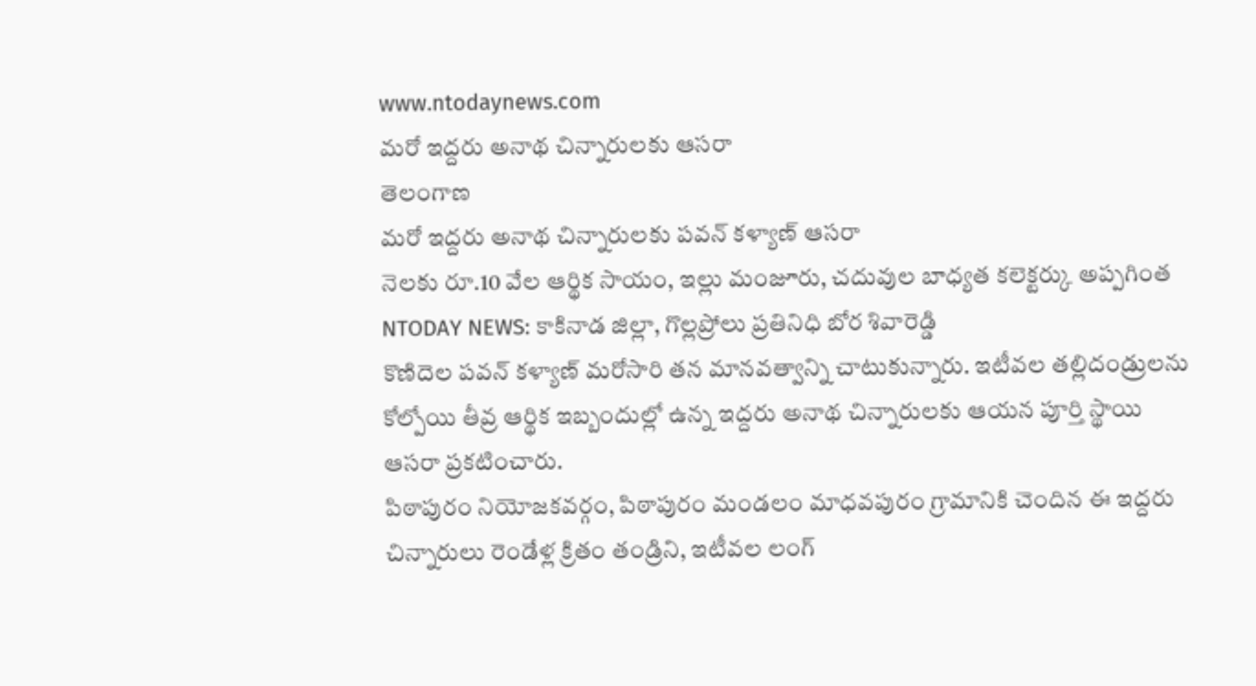www.ntodaynews.com
మరో ఇద్దరు అనాథ చిన్నారులకు ఆసరా
తెలంగాణ
మరో ఇద్దరు అనాథ చిన్నారులకు పవన్ కళ్యాణ్ ఆసరా
నెలకు రూ.10 వేల ఆర్థిక సాయం, ఇల్లు మంజూరు, చదువుల బాధ్యత కలెక్టర్కు అప్పగింత
NTODAY NEWS: కాకినాడ జిల్లా, గొల్లప్రోలు ప్రతినిధి బోర శివారెడ్డి
కొణిదెల పవన్ కళ్యాణ్ మరోసారి తన మానవత్వాన్ని చాటుకున్నారు. ఇటీవల తల్లిదండ్రులను కోల్పోయి తీవ్ర ఆర్థిక ఇబ్బందుల్లో ఉన్న ఇద్దరు అనాథ చిన్నారులకు ఆయన పూర్తి స్థాయి ఆసరా ప్రకటించారు.
పిఠాపురం నియోజకవర్గం, పిఠాపురం మండలం మాధవపురం గ్రామానికి చెందిన ఈ ఇద్దరు చిన్నారులు రెండేళ్ల క్రితం తండ్రిని, ఇటీవల లంగ్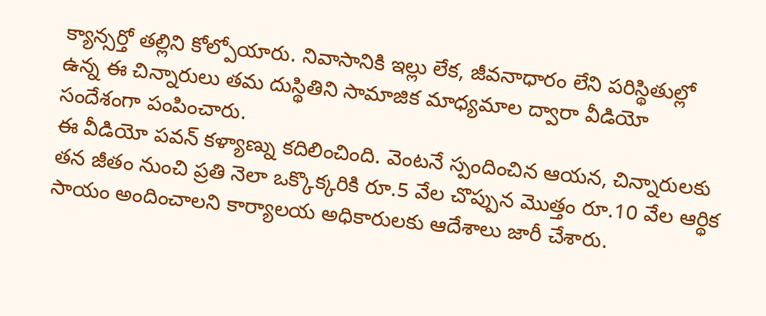క్యాన్సర్తో తల్లిని కోల్పోయారు. నివాసానికి ఇల్లు లేక, జీవనాధారం లేని పరిస్థితుల్లో ఉన్న ఈ చిన్నారులు తమ దుస్థితిని సామాజిక మాధ్యమాల ద్వారా వీడియో సందేశంగా పంపించారు.
ఈ వీడియో పవన్ కళ్యాణ్ను కదిలించింది. వెంటనే స్పందించిన ఆయన, చిన్నారులకు తన జీతం నుంచి ప్రతి నెలా ఒక్కొక్కరికి రూ.5 వేల చొప్పున మొత్తం రూ.10 వేల ఆర్థిక సాయం అందించాలని కార్యాలయ అధికారులకు ఆదేశాలు జారీ చేశారు.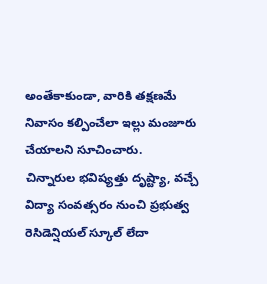అంతేకాకుండా, వారికి తక్షణమే నివాసం కల్పించేలా ఇల్లు మంజూరు చేయాలని సూచించారు.
చిన్నారుల భవిష్యత్తు దృష్ట్యా, వచ్చే విద్యా సంవత్సరం నుంచి ప్రభుత్వ రెసిడెన్షియల్ స్కూల్ లేదా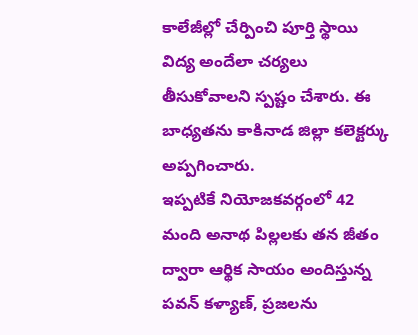కాలేజీల్లో చేర్పించి పూర్తి స్థాయి విద్య అందేలా చర్యలు తీసుకోవాలని స్పష్టం చేశారు. ఈ బాధ్యతను కాకినాడ జిల్లా కలెక్టర్కు అప్పగించారు.
ఇప్పటికే నియోజకవర్గంలో 42 మంది అనాథ పిల్లలకు తన జీతం ద్వారా ఆర్థిక సాయం అందిస్తున్న పవన్ కళ్యాణ్, ప్రజలను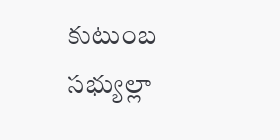కుటుంబ సభ్యుల్లా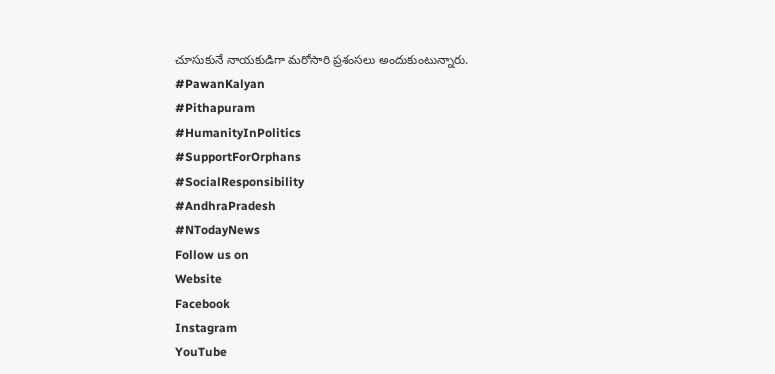చూసుకునే నాయకుడిగా మరోసారి ప్రశంసలు అందుకుంటున్నారు.
#PawanKalyan
#Pithapuram
#HumanityInPolitics
#SupportForOrphans
#SocialResponsibility
#AndhraPradesh
#NTodayNews
Follow us on
Website
Facebook
Instagram
YouTube